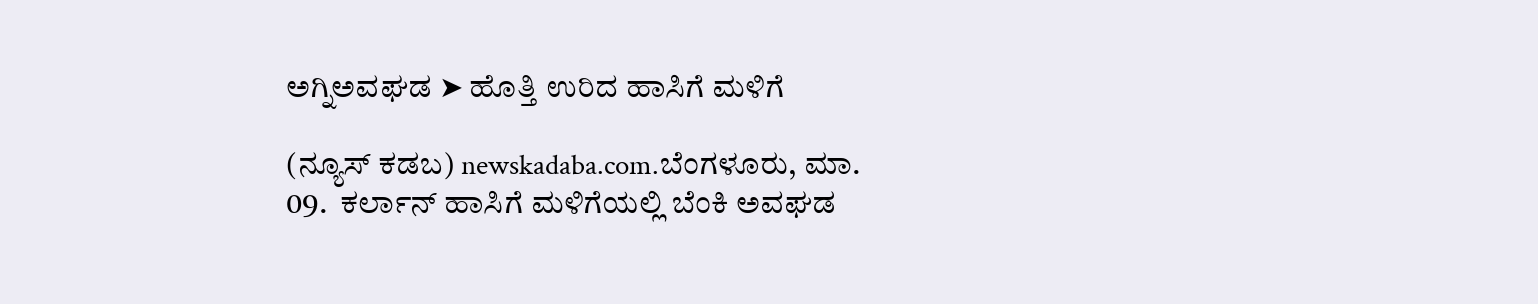ಅಗ್ನಿಅವಘಡ ➤ ಹೊತ್ತಿ ಉರಿದ ಹಾಸಿಗೆ ಮಳಿಗೆ

(ನ್ಯೂಸ್ ಕಡಬ) newskadaba.com.ಬೆಂಗಳೂರು, ಮಾ. 09.  ಕರ್ಲಾನ್ ಹಾಸಿಗೆ ಮಳಿಗೆಯಲ್ಲಿ ಬೆಂಕಿ ಅವಘಡ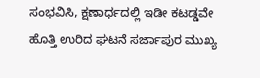ಸಂಭವಿಸಿ, ಕ್ಷಣಾರ್ಧದಲ್ಲಿ ಇಡೀ ಕಟಡ್ಡವೇ ಹೊತ್ತಿ ಉರಿದ ಘಟನೆ ಸರ್ಜಾಪುರ ಮುಖ್ಯ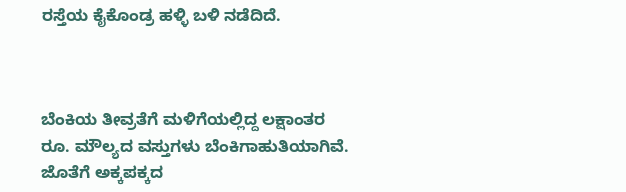ರಸ್ತೆಯ ಕೈಕೊಂಡ್ರ ಹಳ್ಳಿ ಬಳಿ ನಡೆದಿದೆ.



ಬೆಂಕಿಯ ತೀವ್ರತೆಗೆ ಮಳಿಗೆಯಲ್ಲಿದ್ದ ಲಕ್ಷಾಂತರ ರೂ. ಮೌಲ್ಯದ ವಸ್ತುಗಳು ಬೆಂಕಿಗಾಹುತಿಯಾಗಿವೆ. ಜೊತೆಗೆ ಅಕ್ಕಪಕ್ಕದ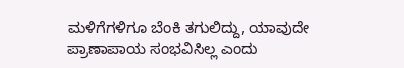ಮಳಿಗೆಗಳಿಗೂ ಬೆಂಕಿ ತಗುಲಿದ್ದು, ಯಾವುದೇ ಪ್ರಾಣಾಪಾಯ ಸಂಭವಿಸಿಲ್ಲ ಎಂದು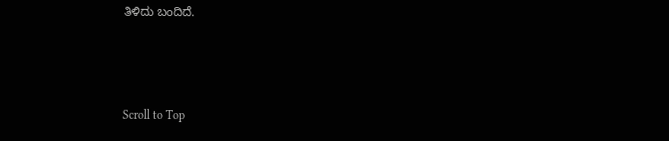ತಿಳಿದು ಬಂದಿದೆ.



Scroll to Top